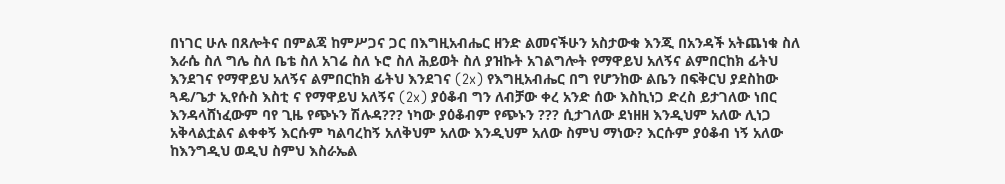በነገር ሁሉ በጸሎትና በምልጃ ከምሥጋና ጋር በእግዚአብሔር ዘንድ ልመናችሁን አስታውቁ እንጂ በአንዳች አትጨነቁ ስለ እራሴ ስለ ግሌ ስለ ቤቴ ስለ አገሬ ስለ ኑሮ ስለ ሕይወት ስለ ያዝኩት አገልግሎት የማዋይህ አለኝና ልምበርከክ ፊትህ እንደገና የማዋይህ አለኝና ልምበርከክ ፊትህ እንደገና (2x) የእግዚአብሔር በግ የሆንከው ልቤን በፍቅርህ ያደስከው ጓዴ/ጌታ ኢየሱስ እስቲ ና የማዋይህ አለኝና (2x) ያዕቆብ ግን ለብቻው ቀረ አንድ ሰው እስኪነጋ ድረስ ይታገለው ነበር እንዳላሸነፈውም ባየ ጊዜ የጭኑን ሽሉዳ??? ነካው ያዕቆብም የጭኑን ??? ሲታገለው ደነዘዘ እንዲህም አለው ሊነጋ አቅላልቷልና ልቀቀኝ እርሱም ካልባረከኝ አለቅህም አለው እንዲህም አለው ስምህ ማነው? እርሱም ያዕቆብ ነኝ አለው ከእንግዲህ ወዲህ ስምህ እስራኤል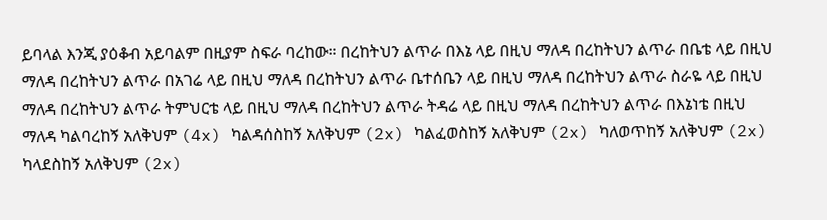ይባላል እንጂ ያዕቆብ አይባልም በዚያም ስፍራ ባረከው። በረከትህን ልጥራ በእኔ ላይ በዚህ ማለዳ በረከትህን ልጥራ በቤቴ ላይ በዚህ ማለዳ በረከትህን ልጥራ በአገሬ ላይ በዚህ ማለዳ በረከትህን ልጥራ ቤተሰቤን ላይ በዚህ ማለዳ በረከትህን ልጥራ ስራዬ ላይ በዚህ ማለዳ በረከትህን ልጥራ ትምህርቴ ላይ በዚህ ማለዳ በረከትህን ልጥራ ትዳሬ ላይ በዚህ ማለዳ በረከትህን ልጥራ በእኔነቴ በዚህ ማለዳ ካልባረከኝ አለቅህም (4x) ካልዳሰስከኝ አለቅህም (2x) ካልፈወስከኝ አለቅህም (2x) ካለወጥከኝ አለቅህም (2x) ካላደስከኝ አለቅህም (2x)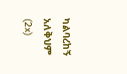ካልባረከኝ አለቅህም (2x)